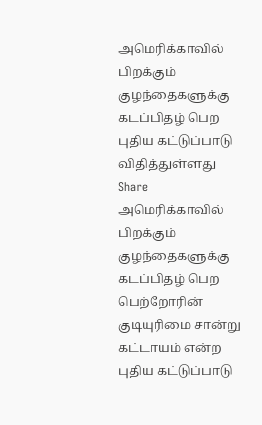அமெரிக்காவில் பிறக்கும் குழந்தைகளுக்கு கடப்பிதழ் பெற புதிய கட்டுப்பாடு விதித்துள்ளது
Share
அமெரிக்காவில் பிறக்கும் குழந்தைகளுக்கு கடப்பிதழ் பெற பெற்றோரின் குடியுரிமை சான்று கட்டாயம் என்ற புதிய கட்டுப்பாடு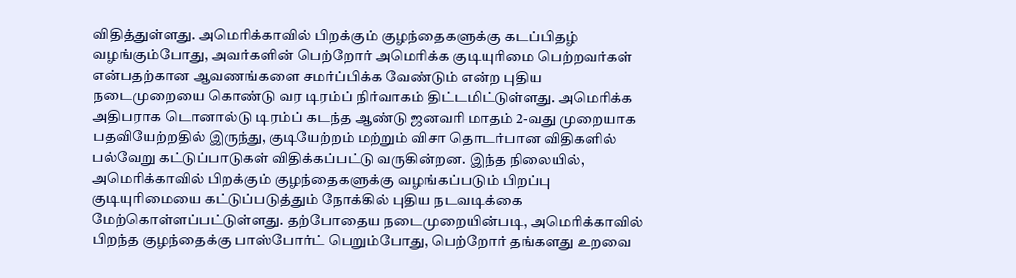விதித்துள்ளது. அமெரிக்காவில் பிறக்கும் குழந்தைகளுக்கு கடப்பிதழ் வழங்கும்போது, அவர்களின் பெற்றோர் அமெரிக்க குடியுரிமை பெற்றவர்கள் என்பதற்கான ஆவணங்களை சமர்ப்பிக்க வேண்டும் என்ற புதிய நடைமுறையை கொண்டு வர டிரம்ப் நிர்வாகம் திட்டமிட்டுள்ளது. அமெரிக்க அதிபராக டொனால்டு டிரம்ப் கடந்த ஆண்டு ஜனவரி மாதம் 2-வது முறையாக பதவியேற்றதில் இருந்து, குடியேற்றம் மற்றும் விசா தொடர்பான விதிகளில் பல்வேறு கட்டுப்பாடுகள் விதிக்கப்பட்டு வருகின்றன. இந்த நிலையில், அமெரிக்காவில் பிறக்கும் குழந்தைகளுக்கு வழங்கப்படும் பிறப்பு குடியுரிமையை கட்டுப்படுத்தும் நோக்கில் புதிய நடவடிக்கை மேற்கொள்ளப்பட்டுள்ளது. தற்போதைய நடைமுறையின்படி, அமெரிக்காவில் பிறந்த குழந்தைக்கு பாஸ்போர்ட் பெறும்போது, பெற்றோர் தங்களது உறவை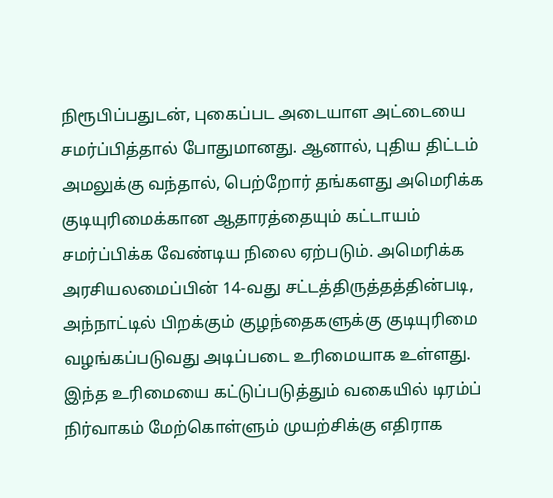நிரூபிப்பதுடன், புகைப்பட அடையாள அட்டையை சமர்ப்பித்தால் போதுமானது. ஆனால், புதிய திட்டம் அமலுக்கு வந்தால், பெற்றோர் தங்களது அமெரிக்க குடியுரிமைக்கான ஆதாரத்தையும் கட்டாயம் சமர்ப்பிக்க வேண்டிய நிலை ஏற்படும். அமெரிக்க அரசியலமைப்பின் 14-வது சட்டத்திருத்தத்தின்படி, அந்நாட்டில் பிறக்கும் குழந்தைகளுக்கு குடியுரிமை வழங்கப்படுவது அடிப்படை உரிமையாக உள்ளது. இந்த உரிமையை கட்டுப்படுத்தும் வகையில் டிரம்ப் நிர்வாகம் மேற்கொள்ளும் முயற்சிக்கு எதிராக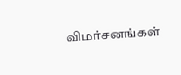விமர்சனங்கள்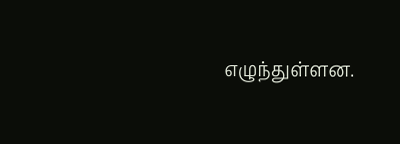எழுந்துள்ளன.